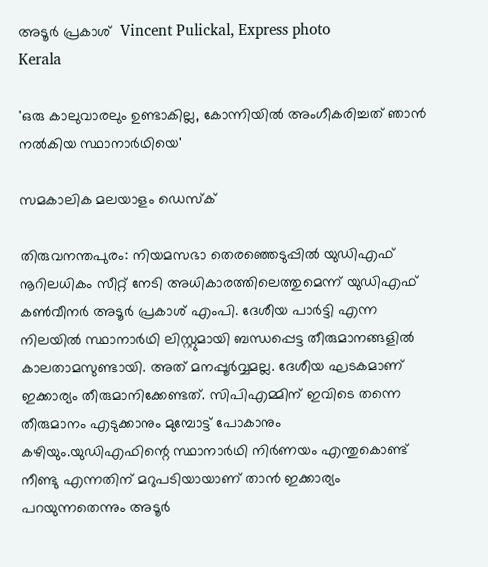അടൂര്‍ പ്രകാശ്  Vincent Pulickal, Express photo
Kerala

'ഒരു കാലുവാരലും ഉണ്ടാകില്ല, കോന്നിയില്‍ അംഗീകരിച്ചത് ഞാന്‍ നല്‍കിയ സ്ഥാനാര്‍ഥിയെ'

സമകാലിക മലയാളം ഡെസ്ക്

തിരുവനന്തപുരം: നിയമസഭാ തെരഞ്ഞെടുപ്പില്‍ യുഡിഎഫ് നൂറിലധികം സീറ്റ് നേടി അധികാരത്തിലെത്തുമെന്ന് യുഡിഎഫ് കണ്‍വീനര്‍ അടൂര്‍ പ്രകാശ് എംപി. ദേശീയ പാര്‍ട്ടി എന്ന നിലയില്‍ സ്ഥാനാര്‍ഥി ലിസ്റ്റുമായി ബന്ധപ്പെട്ട തീരുമാനങ്ങളില്‍ കാലതാമസുണ്ടായി. അത് മനപ്പൂര്‍വ്വമല്ല. ദേശീയ ഘടകമാണ് ഇക്കാര്യം തീരുമാനിക്കേണ്ടത്. സിപിഎമ്മിന് ഇവിടെ തന്നെ തീരുമാനം എടുക്കാനും മുമ്പോട്ട് പോകാനും കഴിയും.യുഡിഎഫിന്റെ സ്ഥാനാര്‍ഥി നിര്‍ണയം എന്തുകൊണ്ട് നീണ്ടു എന്നതിന് മറുപടിയായാണ് താന്‍ ഇക്കാര്യം പറയുന്നതെന്നും അടൂര്‍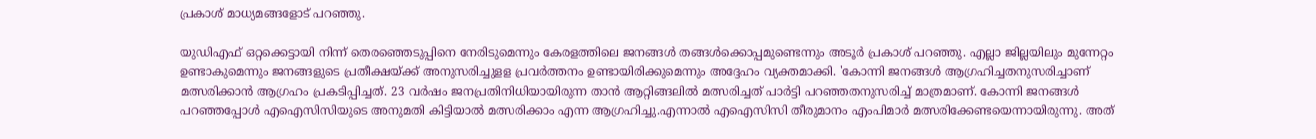പ്രകാശ് മാധ്യമങ്ങളോട് പറഞ്ഞു.

യുഡിഎഫ് ഒറ്റക്കെട്ടായി നിന്ന് തെരഞ്ഞെടുപ്പിനെ നേരിടുമെന്നും കേരളത്തിലെ ജനങ്ങള്‍ തങ്ങള്‍ക്കൊപ്പമുണ്ടെന്നും അടൂര്‍ പ്രകാശ് പറഞ്ഞു. എല്ലാ ജില്ലയിലും മുന്നേറ്റം ഉണ്ടാകുമെന്നും ജനങ്ങളുടെ പ്രതീക്ഷയ്ക്ക് അനുസരിച്ചുളള പ്രവര്‍ത്തനം ഉണ്ടായിരിക്കുമെന്നും അദ്ദേഹം വ്യക്തമാക്കി. 'കോന്നി ജനങ്ങള്‍ ആഗ്രഹിച്ചതനുസരിച്ചാണ് മത്സരിക്കാന്‍ ആഗ്രഹം പ്രകടിപ്പിച്ചത്. 23 വര്‍ഷം ജനപ്രതിനിധിയായിരുന്ന താന്‍ ആറ്റിങ്ങലില്‍ മത്സരിച്ചത് പാര്‍ട്ടി പറഞ്ഞതനുസരിച്ച് മാത്രമാണ്. കോന്നി ജനങ്ങള്‍ പറഞ്ഞപ്പോള്‍ എഐസിസിയുടെ അനുമതി കിട്ടിയാല്‍ മത്സരിക്കാം എന്ന ആഗ്രഹിച്ചു.എന്നാല്‍ എഐസിസി തീരുമാനം എംപിമാര്‍ മത്സരിക്കേണ്ടയെന്നായിരുന്നു. അത്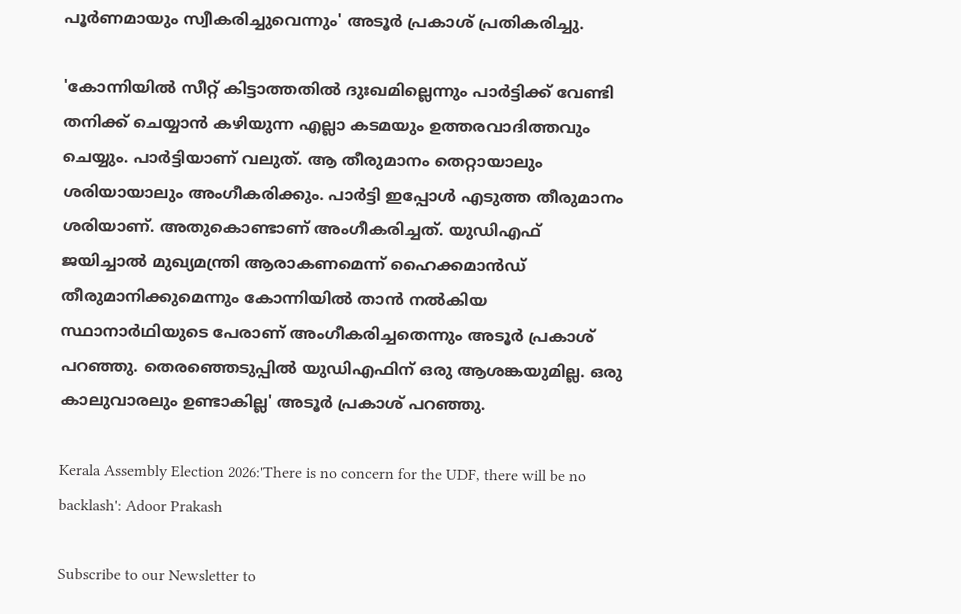പൂര്‍ണമായും സ്വീകരിച്ചുവെന്നും' അടൂര്‍ പ്രകാശ് പ്രതികരിച്ചു.

'കോന്നിയില്‍ സീറ്റ് കിട്ടാത്തതില്‍ ദുഃഖമില്ലെന്നും പാര്‍ട്ടിക്ക് വേണ്ടി തനിക്ക് ചെയ്യാന്‍ കഴിയുന്ന എല്ലാ കടമയും ഉത്തരവാദിത്തവും ചെയ്യും. പാര്‍ട്ടിയാണ് വലുത്. ആ തീരുമാനം തെറ്റായാലും ശരിയായാലും അംഗീകരിക്കും. പാര്‍ട്ടി ഇപ്പോള്‍ എടുത്ത തീരുമാനം ശരിയാണ്. അതുകൊണ്ടാണ് അംഗീകരിച്ചത്. യുഡിഎഫ് ജയിച്ചാല്‍ മുഖ്യമന്ത്രി ആരാകണമെന്ന് ഹൈക്കമാന്‍ഡ് തീരുമാനിക്കുമെന്നും കോന്നിയില്‍ താന്‍ നല്‍കിയ സ്ഥാനാര്‍ഥിയുടെ പേരാണ് അംഗീകരിച്ചതെന്നും അടൂര്‍ പ്രകാശ് പറഞ്ഞു. തെരഞ്ഞെടുപ്പില്‍ യുഡിഎഫിന് ഒരു ആശങ്കയുമില്ല. ഒരു കാലുവാരലും ഉണ്ടാകില്ല' അടൂര്‍ പ്രകാശ് പറഞ്ഞു.

Kerala Assembly Election 2026:'There is no concern for the UDF, there will be no backlash': Adoor Prakash

Subscribe to our Newsletter to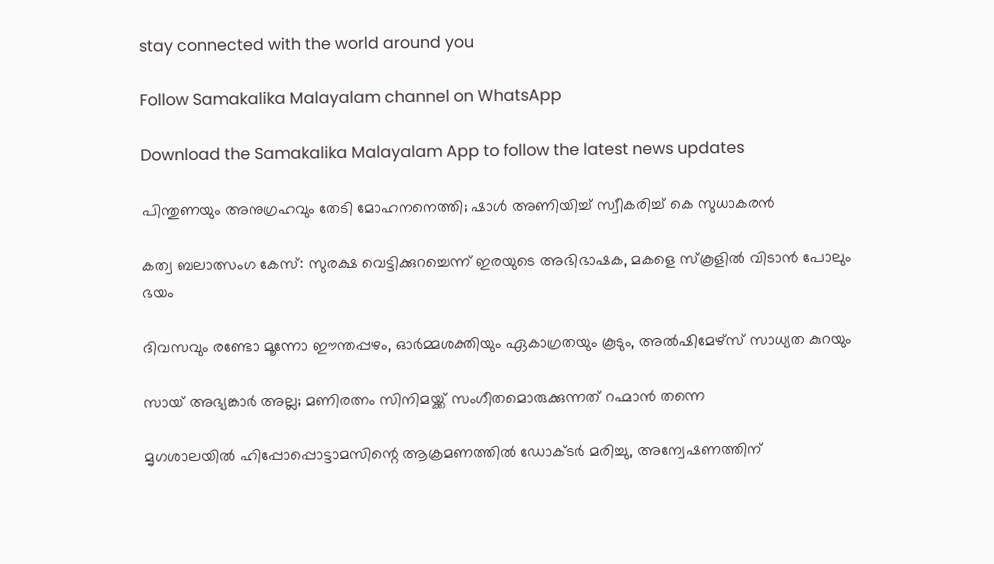stay connected with the world around you

Follow Samakalika Malayalam channel on WhatsApp

Download the Samakalika Malayalam App to follow the latest news updates

പിന്തുണയും അനുഗ്രഹവും തേടി മോഹനനെത്തി; ഷാള്‍ അണിയിച്ച് സ്വീകരിച്ച് കെ സുധാകരന്‍

കത്വ ബലാത്സംഗ കേസ്: സുരക്ഷ വെട്ടിക്കുറച്ചെന്ന് ഇരയുടെ അഭിഭാഷക, മകളെ സ്‌കൂളില്‍ വിടാൻ പോലും ഭയം

ദിവസവും രണ്ടോ മൂന്നോ ഈന്തപ്പഴം, ഓർമ്മശക്തിയും ഏകാഗ്രതയും കൂടും, അൽഷിമേഴ്സ് സാധ്യത കുറയും

സായ് അഭ്യങ്കാർ അല്ല; മണിരത്നം സിനിമയ്ക്ക് സംഗീതമൊരുക്കുന്നത് റഹ്മാൻ തന്നെ

മൃഗശാലയില്‍ ഹിപ്പോപ്പൊട്ടാമസിന്റെ ആക്രമണത്തില്‍ ഡോക്ടര്‍ മരിച്ചു, അന്വേഷണത്തിന്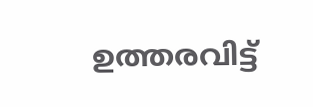ഉത്തരവിട്ട്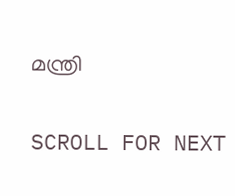മന്ത്രി

SCROLL FOR NEXT